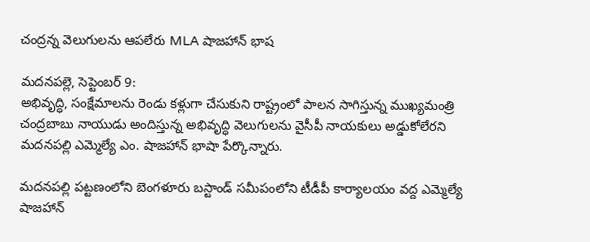చంద్రన్న వెలుగులను ఆపలేరు MLA షాజహాన్ భాష

మదనపల్లె, సెప్టెంబర్ 9:
అభివృద్ధి, సంక్షేమాలను రెండు కళ్లుగా చేసుకుని రాష్ట్రంలో పాలన సాగిస్తున్న ముఖ్యమంత్రి చంద్రబాబు నాయుడు అందిస్తున్న అభివృద్ధి వెలుగులను వైసీపీ నాయకులు అడ్డుకోలేరని మదనపల్లి ఎమ్మెల్యే ఎం. షాజహాన్ భాషా పేర్కొన్నారు.

మదనపల్లి పట్టణంలోని బెంగళూరు బస్టాండ్ సమీపంలోని టీడీపీ కార్యాలయం వద్ద ఎమ్మెల్యే షాజహాన్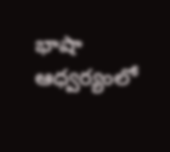భాషా ఆధ్వర్యంలో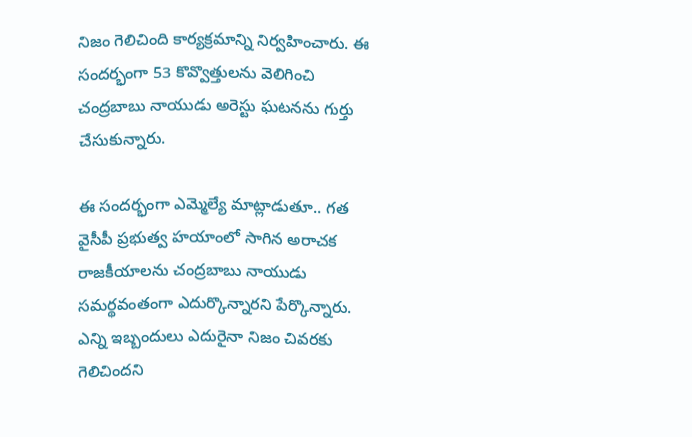నిజం గెలిచింది కార్యక్రమాన్ని నిర్వహించారు. ఈ సందర్భంగా 53 కొవ్వొత్తులను వెలిగించి చంద్రబాబు నాయుడు అరెస్టు ఘటనను గుర్తు చేసుకున్నారు.

ఈ సందర్భంగా ఎమ్మెల్యే మాట్లాడుతూ.. గత వైసీపీ ప్రభుత్వ హయాంలో సాగిన అరాచక రాజకీయాలను చంద్రబాబు నాయుడు సమర్థవంతంగా ఎదుర్కొన్నారని పేర్కొన్నారు. ఎన్ని ఇబ్బందులు ఎదురైనా నిజం చివరకు గెలిచిందని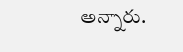అన్నారు.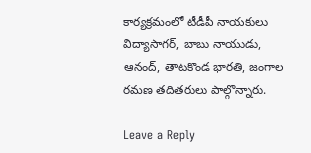కార్యక్రమంలో టీడీపీ నాయకులు విద్యాసాగర్, బాబు నాయుడు, ఆనంద్, తాటకొండ భారతి, జంగాల రమణ తదితరులు పాల్గొన్నారు.

Leave a Reply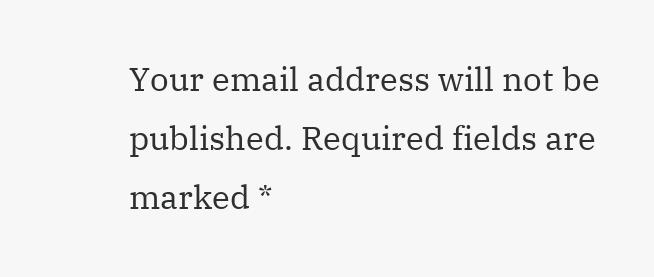Your email address will not be published. Required fields are marked *